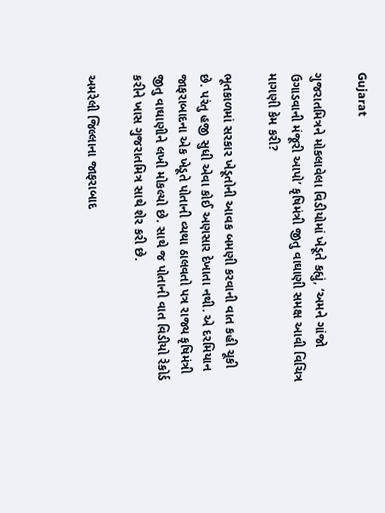Gujarat

ગુજરાતમિત્રને મોકલાવેલા વિડીયોમાં ખેડૂતે કહ્યું, ‘અમને ગાંજો ઉગાડવાની મંજૂરી આપો’ કૃષિમંત્રી જીતુ વાઘાણી સમક્ષ આવી વિચિત્ર માગણી કેમ કરી?

ભૂતકાળમાં સરકાર ખેડૂતોની આવક બમણી કરવાની વાત કહી ચૂકી છે. પરંતુ હજી સુધી એવા કોઈ અણસાર દેખાતા નથી. એ દરમિયાન જાફરાબાદના એક ખેડૂતે પોતાની વ્યથા ઠાલવતો પત્ર રાજ્ય કૃષિમંત્રી જીતુ વાઘાણીને લખી મોકલ્યો છે. સાથે જ પોતાની વાત વિડીયો રેકોર્ડ કરીને ખાસ ગુજરાતમિત્ર સાથે શેર કરી છે.

અમરેલી જિલ્લાના જાફરાબાદ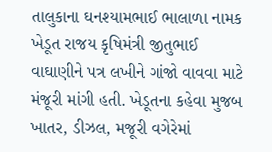તાલુકાના ઘનશ્યામભાઈ ભાલાળા નામક ખેડૂત રાજય કૃષિમંત્રી જીતુભાઈ વાઘાણીને પત્ર લખીને ગાંજો વાવવા માટે મંજૂરી માંગી હતી. ખેડૂતના કહેવા મુજબ ખાતર, ડીઝલ, મજૂરી વગેરેમાં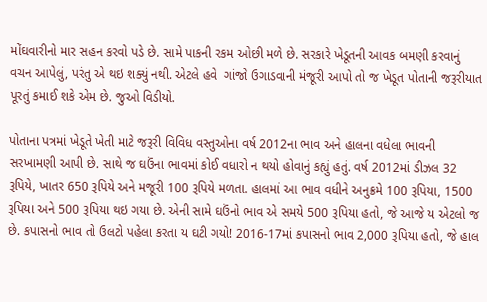મોંઘવારીનો માર સહન કરવો પડે છે. સામે પાકની રકમ ઓછી મળે છે. સરકારે ખેડૂતની આવક બમણી કરવાનું વચન આપેલું, પરંતુ એ થઇ શક્યું નથી. એટલે હવે  ગાંજો ઉગાડવાની મંજૂરી આપો તો જ ખેડૂત પોતાની જરૂરીયાત પૂરતું કમાઈ શકે એમ છે. જુઓ વિડીયો.

પોતાના પત્રમાં ખેડૂતે ખેતી માટે જરૂરી વિવિધ વસ્તુઓના વર્ષ 2012ના ભાવ અને હાલના વધેલા ભાવની સરખામણી આપી છે. સાથે જ ઘઉંના ભાવમાં કોઈ વધારો ન થયો હોવાનું કહ્યું હતું. વર્ષ 2012માં ડીઝલ 32 રૂપિયે, ખાતર 650 રૂપિયે અને મજૂરી 100 રૂપિયે મળતા. હાલમાં આ ભાવ વધીને અનુક્રમે 100 રૂપિયા, 1500 રૂપિયા અને 500 રૂપિયા થઇ ગયા છે. એની સામે ઘઉંનો ભાવ એ સમયે 500 રૂપિયા હતો, જે આજે ય એટલો જ છે. કપાસનો ભાવ તો ઉલટો પહેલા કરતા ય ઘટી ગયો! 2016-17માં કપાસનો ભાવ 2,000 રૂપિયા હતો, જે હાલ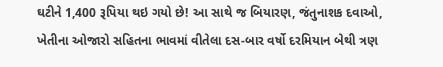ઘટીને 1,400 રૂપિયા થઇ ગયો છે! આ સાથે જ બિયારણ, જંતુનાશક દવાઓ, ખેતીના ઓજારો સહિતના ભાવમાં વીતેલા દસ-બાર વર્ષો દરમિયાન બેથી ત્રણ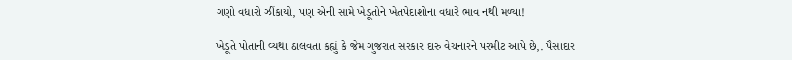ગણો વધારો ઝીંકાયો, પણ એની સામે ખેડૂતોને ખેતપેદાશોના વધારે ભાવ નથી મળ્યા!

ખેડૂતે પોતાની વ્યથા ઠાલવતા કહ્યું કે જેમ ગુજરાત સરકાર દારુ વેચનારને પરમીટ આપે છે,. પૈસાદાર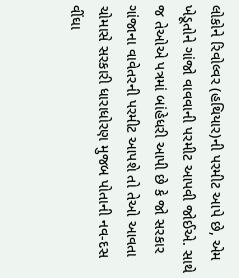લોકોને રિવોલ્વર (હથિયાર)ની પરમીટ આપે છે, એમ ખેડૂતોને ગાંજો વાવવાની પરમીટ આપવી જોઈએ. સાથે જ તેઓએ પત્રમાં બાંહેધરી આપી છે કે જો સરકાર ગાંજાના વાવેતરની પરમીટ આપશે તો તેઓ આવતા ચોમાસે સરકારી ધારાધોરણ મુજબ પોતાની નવ-દસ વીંઘા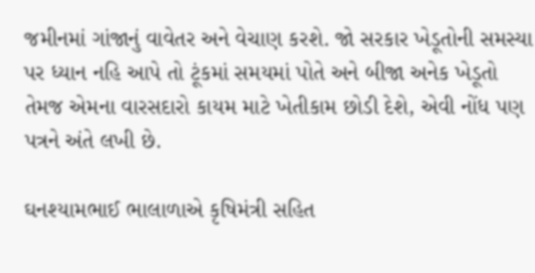જમીનમાં ગાંજાનું વાવેતર અને વેચાણ કરશે. જો સરકાર ખેડૂતોની સમસ્યા પર ધ્યાન નહિ આપે તો ટૂંકમાં સમયમાં પોતે અને બીજા અનેક ખેડૂતો તેમજ એમના વારસદારો કાયમ માટે ખેતીકામ છોડી દેશે, એવી નોંધ પણ પત્રને અંતે લખી છે.

ઘનશ્યામભાઈ ભાલાળાએ કૃષિમંત્રી સહિત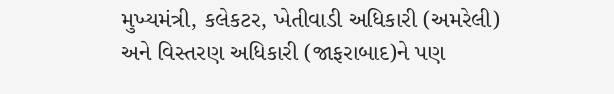મુખ્યમંત્રી, કલેકટર, ખેતીવાડી અધિકારી (અમરેલી) અને વિસ્તરણ અધિકારી (જાફરાબાદ)ને પણ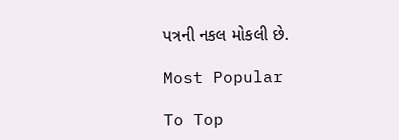પત્રની નકલ મોકલી છે.

Most Popular

To Top